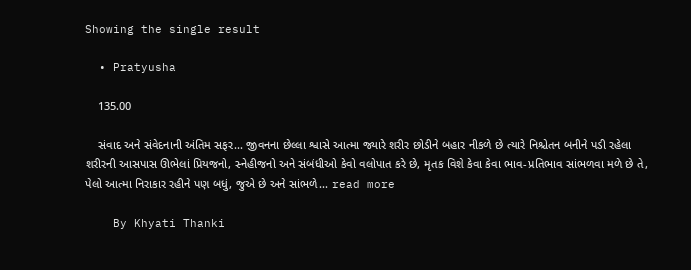Showing the single result

  • Pratyusha

    135.00

    સંવાદ અને સંવેદનાની અંતિમ સફર... જીવનના છેલ્લા શ્વાસે આત્મા જ્યારે શરીર છોડીને બહાર નીકળે છે ત્યારે નિશ્ચેતન બનીને પડી રહેલા શરીરની આસપાસ ઊભેલાં પ્રિયજનો, સ્નેહીજનો અને સંબંધીઓ કેવો વલોપાત કરે છે, મૃતક વિશે કેવા કેવા ભાવ-પ્રતિભાવ સાંભળવા મળે છે તે, પેલો આત્મા નિરાકાર રહીને પણ બધું, જુએ છે અને સાંભળે... read more

    By Khyati Thanki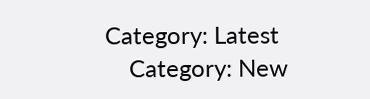Category: Latest
    Category: New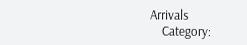Arrivals
    Category: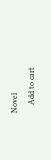Novel
    Add to cart